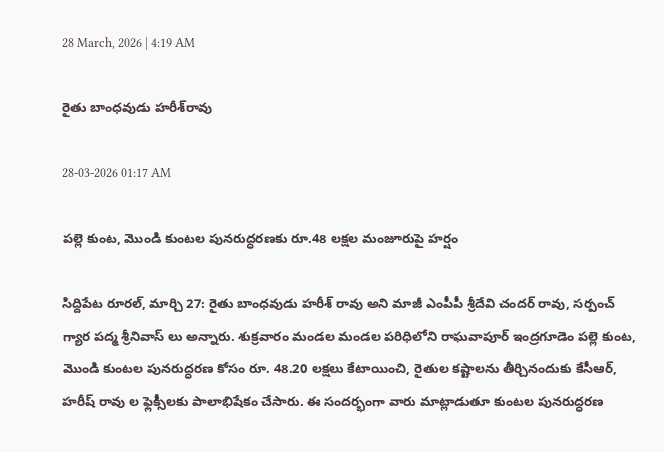28 March, 2026 | 4:19 AM

రైతు బాంధవుడు హరీశ్‌రావు

28-03-2026 01:17 AM

పల్లె కుంట, మొండి కుంటల పునరుద్ధరణకు రూ.48 లక్షల మంజూరుపై హర్షం

సిద్దిపేట రూరల్, మార్చి 27: రైతు బాంధవుడు హరీశ్ రావు అని మాజీ ఎంపీపీ శ్రీదేవి చందర్ రావు, సర్పంచ్ గ్యార పద్మ శ్రీనివాస్ లు అన్నారు. శుక్రవారం మండల మండల పరిధిలోని రాఘవాపూర్ ఇంద్రగూడెం పల్లె కుంట, మొండి కుంటల పునరుద్ధరణ కోసం రూ. 48.20 లక్షలు కేటాయించి, రైతుల కష్టాలను తీర్చినందుకు కేసీఆర్, హరీష్ రావు ల ఫ్లెక్సీలకు పాలాభిషేకం చేసారు. ఈ సందర్భంగా వారు మాట్లాడుతూ కుంటల పునరుద్ధరణ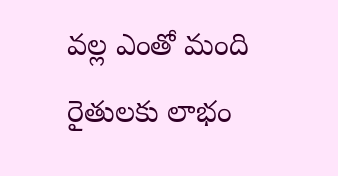వల్ల ఎంతో మంది రైతులకు లాభం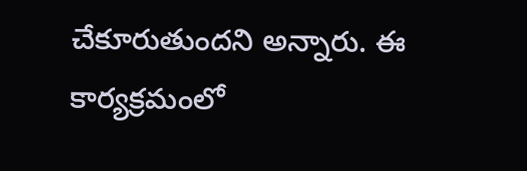చేకూరుతుందని అన్నారు. ఈ కార్యక్రమంలో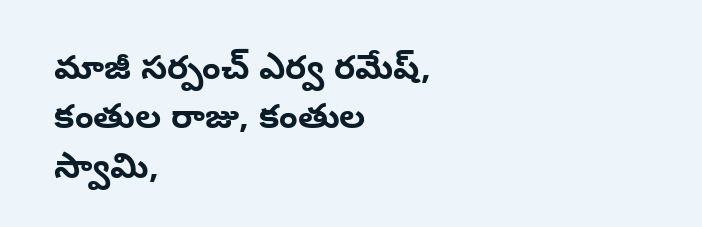మాజీ సర్పంచ్ ఎర్వ రమేష్, కంతుల రాజు, కంతుల స్వామి,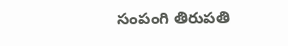సంపంగి తిరుపతి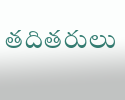తదితరులు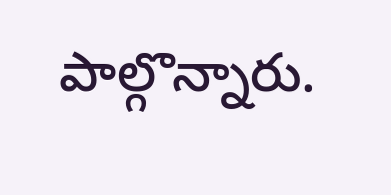పాల్గొన్నారు.